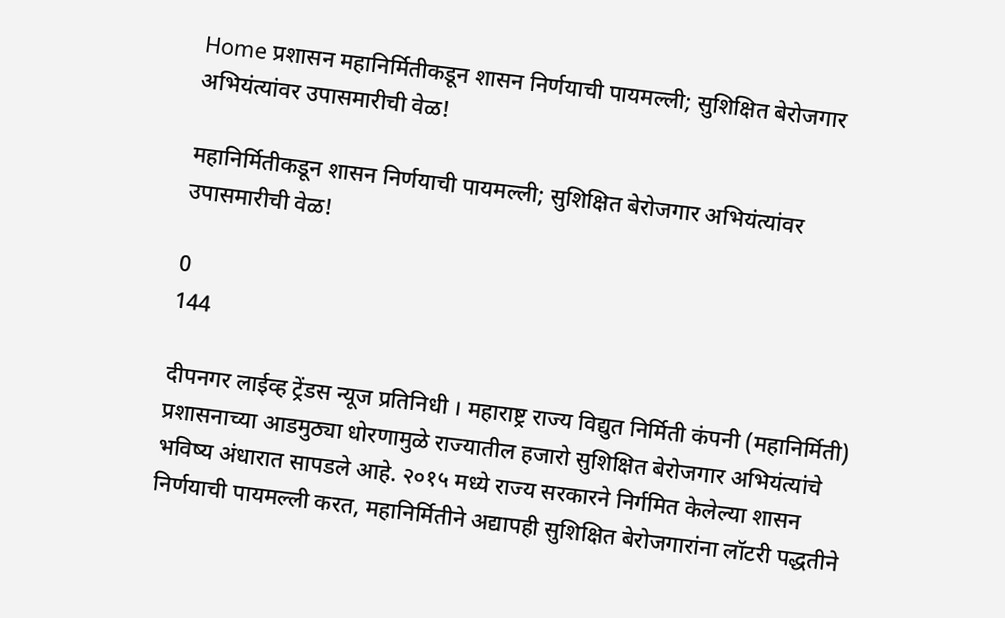Home प्रशासन महानिर्मितीकडून शासन निर्णयाची पायमल्ली; सुशिक्षित बेरोजगार अभियंत्यांवर उपासमारीची वेळ!

महानिर्मितीकडून शासन निर्णयाची पायमल्ली; सुशिक्षित बेरोजगार अभियंत्यांवर उपासमारीची वेळ!

0
144

दीपनगर लाईव्ह ट्रेंडस न्यूज प्रतिनिधी । महाराष्ट्र राज्य विद्युत निर्मिती कंपनी (महानिर्मिती) प्रशासनाच्या आडमुठ्या धोरणामुळे राज्यातील हजारो सुशिक्षित बेरोजगार अभियंत्यांचे भविष्य अंधारात सापडले आहे. २०१५ मध्ये राज्य सरकारने निर्गमित केलेल्या शासन निर्णयाची पायमल्ली करत, महानिर्मितीने अद्यापही सुशिक्षित बेरोजगारांना लॉटरी पद्धतीने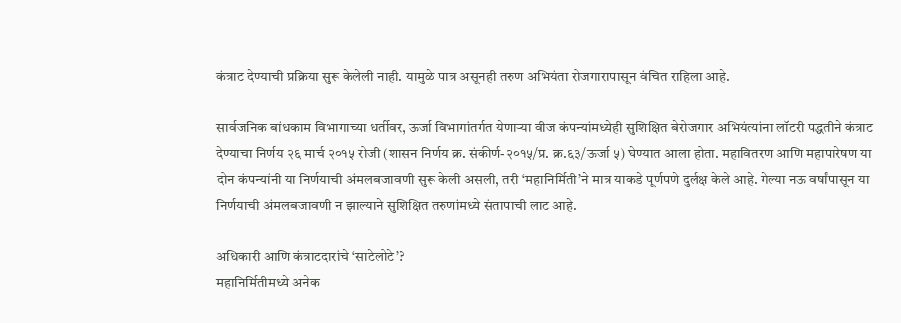कंत्राट देण्याची प्रक्रिया सुरू केलेली नाही. यामुळे पात्र असूनही तरुण अभियंता रोजगारापासून वंचित राहिला आहे.

सार्वजनिक बांधकाम विभागाच्या धर्तीवर, ऊर्जा विभागांतर्गत येणाऱ्या वीज कंपन्यांमध्येही सुशिक्षित बेरोजगार अभियंत्यांना लॉटरी पद्धतीने कंत्राट देण्याचा निर्णय २६ मार्च २०१५ रोजी (शासन निर्णय क्र. संकीर्ण-२०१५/प्र. क्र.६३/ऊर्जा ५) घेण्यात आला होता. महावितरण आणि महापारेषण या दोन कंपन्यांनी या निर्णयाची अंमलबजावणी सुरू केली असली, तरी ‘महानिर्मिती’ने मात्र याकडे पूर्णपणे दुर्लक्ष केले आहे. गेल्या नऊ वर्षांपासून या निर्णयाची अंमलबजावणी न झाल्याने सुशिक्षित तरुणांमध्ये संतापाची लाट आहे.

अधिकारी आणि कंत्राटदारांचे ‘साटेलोटे’?
महानिर्मितीमध्ये अनेक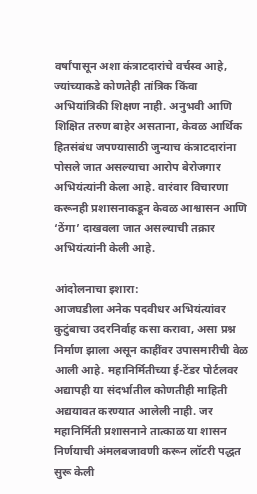वर्षांपासून अशा कंत्राटदारांचे वर्चस्व आहे, ज्यांच्याकडे कोणतेही तांत्रिक किंवा अभियांत्रिकी शिक्षण नाही. अनुभवी आणि शिक्षित तरुण बाहेर असताना, केवळ आर्थिक हितसंबंध जपण्यासाठी जुन्याच कंत्राटदारांना पोसले जात असल्याचा आरोप बेरोजगार अभियंत्यांनी केला आहे. वारंवार विचारणा करूनही प्रशासनाकडून केवळ आश्वासन आणि ‘ठेंगा’ दाखवला जात असल्याची तक्रार अभियंत्यांनी केली आहे.

आंदोलनाचा इशारा:
आजघडीला अनेक पदवीधर अभियंत्यांवर कुटुंबाचा उदरनिर्वाह कसा करावा, असा प्रश्न निर्माण झाला असून काहींवर उपासमारीची वेळ आली आहे. महानिर्मितीच्या ई-टेंडर पोर्टलवर अद्यापही या संदर्भातील कोणतीही माहिती अद्ययावत करण्यात आलेली नाही. जर महानिर्मिती प्रशासनाने तात्काळ या शासन निर्णयाची अंमलबजावणी करून लॉटरी पद्धत सुरू केली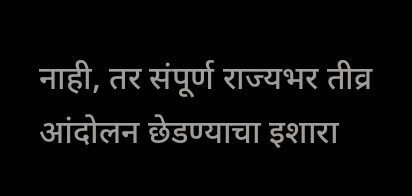नाही, तर संपूर्ण राज्यभर तीव्र आंदोलन छेडण्याचा इशारा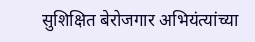सुशिक्षित बेरोजगार अभियंत्यांच्या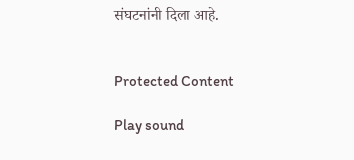संघटनांनी दिला आहे.


Protected Content

Play sound